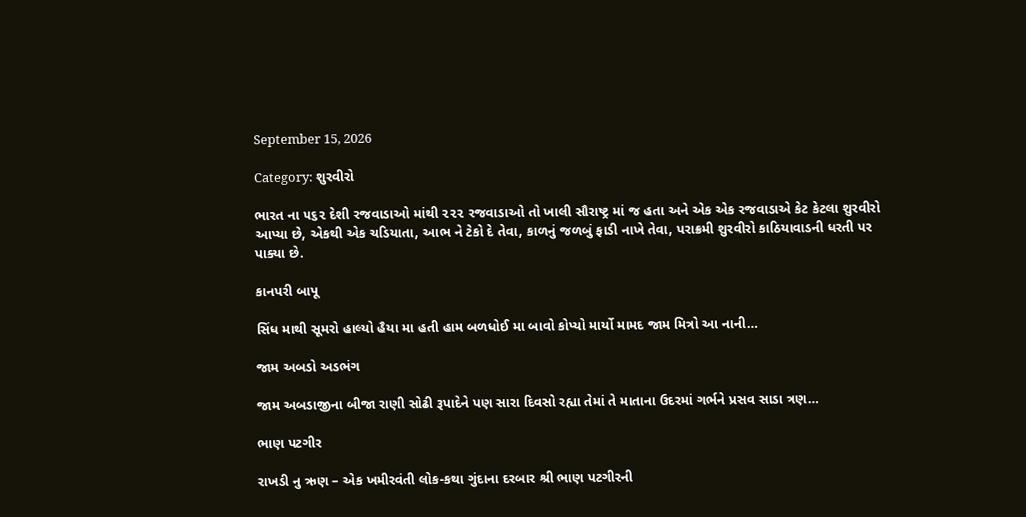September 15, 2026

Category: શુરવીરો

ભારત ના ૫૬૨ દેશી રજવાડાઓ માંથી ૨૨૨ રજવાડાઓ તો ખાલી સૌરાષ્ટ્ર માં જ હતા અને એક એક રજવાડાએ કેટ કેટલા શુરવીરો આપ્યા છે, એકથી એક ચડિયાતા, આભ ને ટેકો દે તેવા, કાળનું જળબું ફાડી નાખે તેવા, પરાક્રમી શુરવીરો કાઠિયાવાડની ધરતી પર પાક્યા છે.

કાનપરી બાપૂ

સિંધ માથી સૂમરો હાલ્યો હૈયા મા હતી હામ બળધોઈ મા બાવો કોપ્યો માર્યો મામદ જામ મિત્રો આ નાની…

જામ અબડો અડભંગ

જામ અબડાજીના બીજા રાણી સોઢી રૂપાદેને પણ સારા દિવસો રહ્યા તેમાં તે માતાના ઉદરમાં ગર્ભને પ્રસવ સાડા ત્રણ…

ભાણ પટગીર

રાખડી નુ ઋણ – એક ખમીરવંતી લોક-કથા ગુંદાના દરબાર શ્રી ભાણ પટગીરની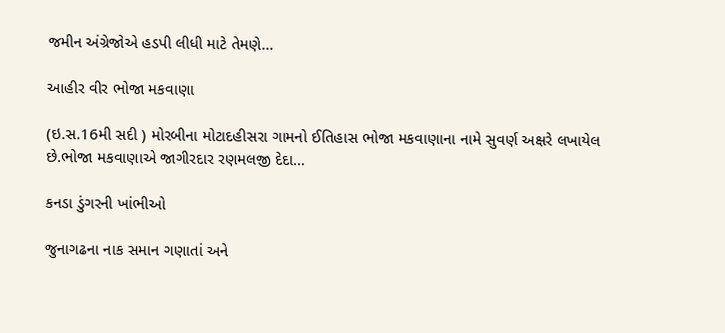જમીન અંગ્રેજોએ હડપી લીધી માટે તેમણે…

આહીર વીર ભોજા મકવાણા

(ઇ.સ.16મી સદી ) મોરબીના મોટાદહીસરા ગામનો ઈતિહાસ ભોજા મકવાણાના નામે સુવર્ણ અક્ષરે લખાયેલ છે.ભોજા મકવાણાએ જાગીરદાર રણમલજી દેદા…

કનડા ડુંગરની ખાંભીઓ

જુનાગઢના નાક સમાન ગણાતાં અને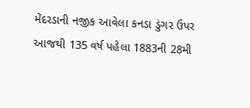મેંદરડાની નજીક આવેલા કનડા ડુંગર ઉપર આજથી 135 વર્ષ પહેલા 1883ની 28મી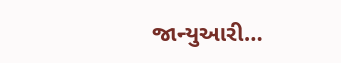જાન્યુઆરી…